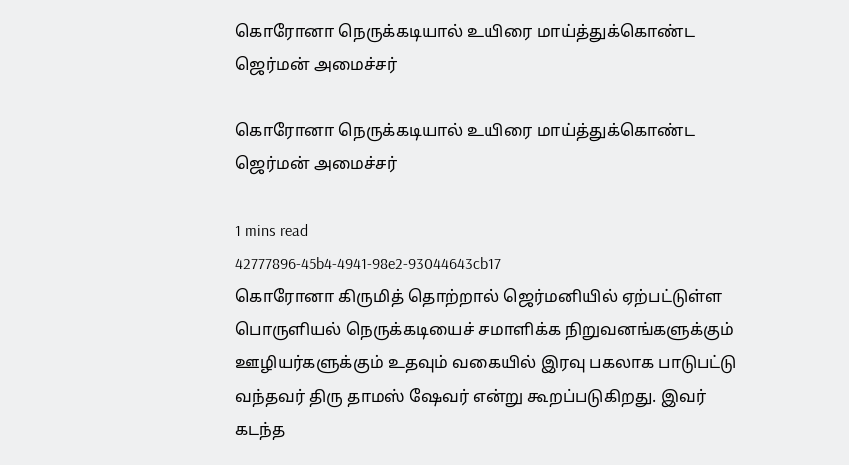கொரோனா நெருக்கடியால் உயிரை மாய்த்துக்கொண்ட ஜெர்மன் அமைச்சர்

கொரோனா நெருக்கடியால் உயிரை மாய்த்துக்கொண்ட ஜெர்மன் அமைச்சர்

1 mins read
42777896-45b4-4941-98e2-93044643cb17
கொரோனா கிருமித் தொற்றால் ஜெர்மனியில் ஏற்பட்டுள்ள பொருளியல் நெருக்கடியைச் சமாளிக்க நிறுவனங்களுக்கும் ஊழியர்களுக்கும் உதவும் வகையில் இரவு பகலாக பாடுபட்டு வந்தவர் திரு தாமஸ் ஷேவர் என்று கூறப்படுகிறது. இவர் கடந்த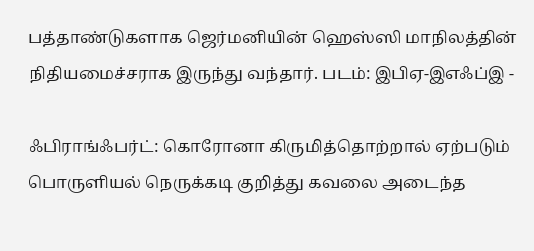பத்தாண்டுகளாக ஜெர்மனியின் ஹெஸ்ஸி மாநிலத்தின் நிதியமைச்சராக இருந்து வந்தார். படம்: இபிஏ-இஎஃப்இ -

ஃபிராங்ஃபர்ட்: கொரோனா கிருமித்தொற்றால் ஏற்படும் பொருளியல் நெருக்கடி குறித்து கவலை அடைந்த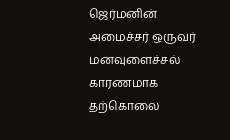ஜெர்மனின் அமைச்சர் ஒருவர் மனவுளைச்சல் காரணமாக தற்கொலை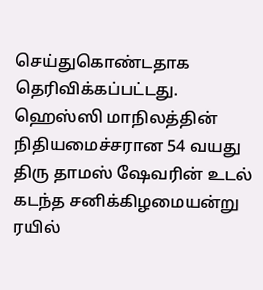செய்துகொண்டதாக தெரிவிக்கப்பட்டது. ஹெஸ்ஸி மாநிலத்தின் நிதியமைச்சரான 54 வயது திரு தாமஸ் ஷேவரின் உடல் கடந்த சனிக்கிழமையன்று ரயில்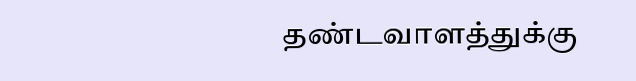தண்டவாளத்துக்கு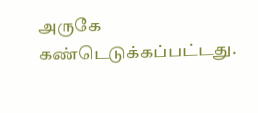அருகே கண்டெடுக்கப்பட்டது.